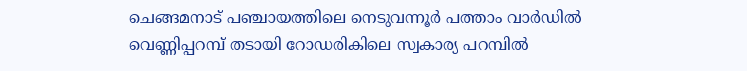ചെങ്ങമനാട് പഞ്ചായത്തിലെ നെടുവന്നൂർ പത്താം വാർഡിൽ വെണ്ണിപ്പറമ്പ് തടായി റോഡരികിലെ സ്വകാര്യ പറമ്പിൽ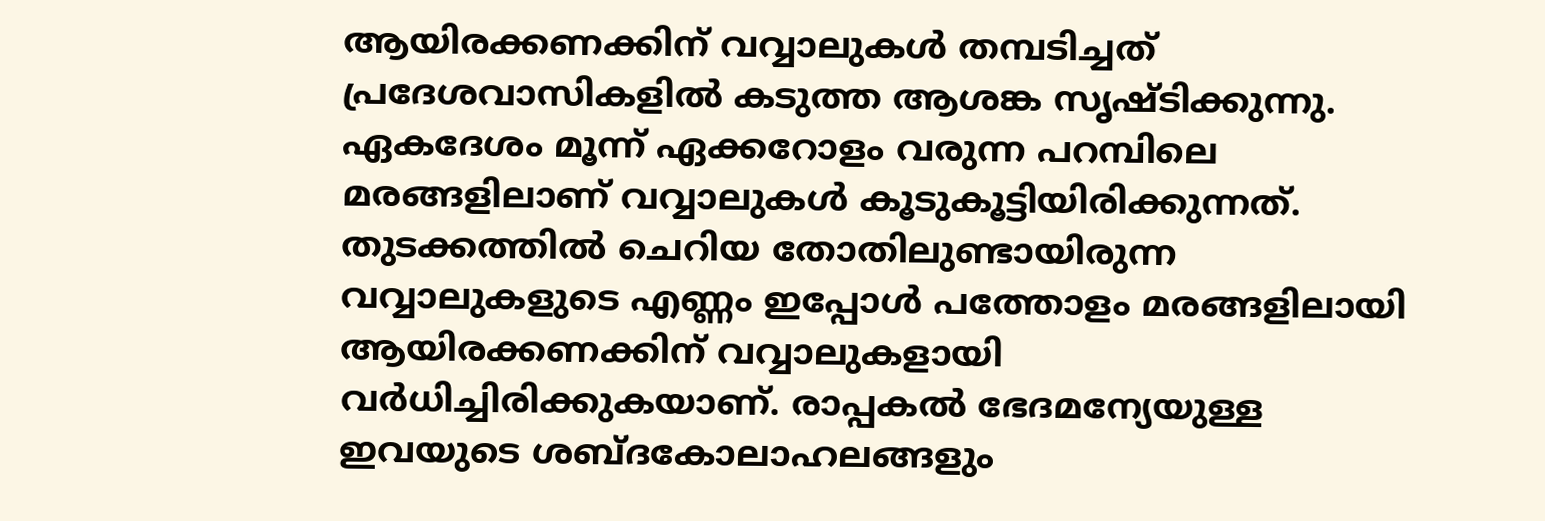ആയിരക്കണക്കിന് വവ്വാലുകൾ തമ്പടിച്ചത് പ്രദേശവാസികളിൽ കടുത്ത ആശങ്ക സൃഷ്ടിക്കുന്നു. ഏകദേശം മൂന്ന് ഏക്കറോളം വരുന്ന പറമ്പിലെ മരങ്ങളിലാണ് വവ്വാലുകൾ കൂടുകൂട്ടിയിരിക്കുന്നത്.
തുടക്കത്തിൽ ചെറിയ തോതിലുണ്ടായിരുന്ന വവ്വാലുകളുടെ എണ്ണം ഇപ്പോൾ പത്തോളം മരങ്ങളിലായി ആയിരക്കണക്കിന് വവ്വാലുകളായി വർധിച്ചിരിക്കുകയാണ്. രാപ്പകൽ ഭേദമന്യേയുള്ള ഇവയുടെ ശബ്ദകോലാഹലങ്ങളും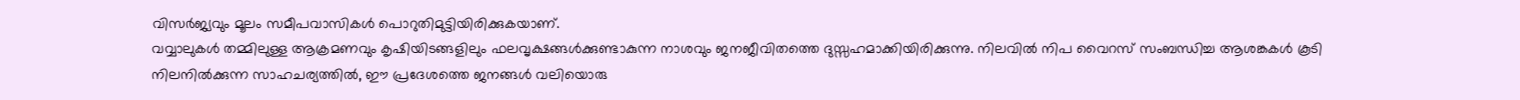വിസർജ്യവും മൂലം സമീപവാസികൾ പൊറുതിമുട്ടിയിരിക്കുകയാണ്.
വവ്വാലുകൾ തമ്മിലുള്ള ആക്രമണവും കൃഷിയിടങ്ങളിലും ഫലവൃക്ഷങ്ങൾക്കുണ്ടാകുന്ന നാശവും ജനജീവിതത്തെ ദുസ്സഹമാക്കിയിരിക്കുന്നു. നിലവിൽ നിപ വൈറസ് സംബന്ധിച്ച ആശങ്കകൾ കൂടി നിലനിൽക്കുന്ന സാഹചര്യത്തിൽ, ഈ പ്രദേശത്തെ ജനങ്ങൾ വലിയൊരു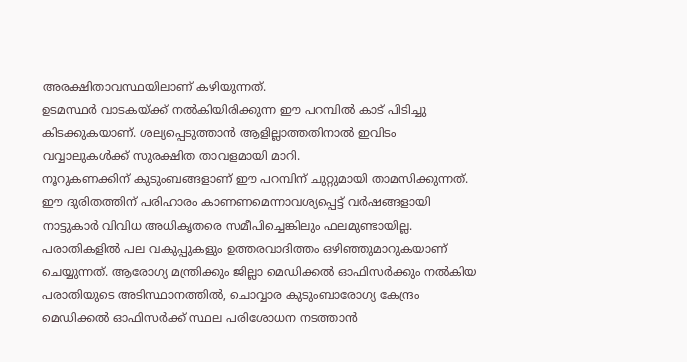അരക്ഷിതാവസ്ഥയിലാണ് കഴിയുന്നത്.
ഉടമസ്ഥർ വാടകയ്ക്ക് നൽകിയിരിക്കുന്ന ഈ പറമ്പിൽ കാട് പിടിച്ചു കിടക്കുകയാണ്. ശല്യപ്പെടുത്താൻ ആളില്ലാത്തതിനാൽ ഇവിടം വവ്വാലുകൾക്ക് സുരക്ഷിത താവളമായി മാറി.
നൂറുകണക്കിന് കുടുംബങ്ങളാണ് ഈ പറമ്പിന് ചുറ്റുമായി താമസിക്കുന്നത്. ഈ ദുരിതത്തിന് പരിഹാരം കാണണമെന്നാവശ്യപ്പെട്ട് വർഷങ്ങളായി നാട്ടുകാർ വിവിധ അധികൃതരെ സമീപിച്ചെങ്കിലും ഫലമുണ്ടായില്ല.
പരാതികളിൽ പല വകുപ്പുകളും ഉത്തരവാദിത്തം ഒഴിഞ്ഞുമാറുകയാണ് ചെയ്യുന്നത്. ആരോഗ്യ മന്ത്രിക്കും ജില്ലാ മെഡിക്കൽ ഓഫിസർക്കും നൽകിയ പരാതിയുടെ അടിസ്ഥാനത്തിൽ, ചൊവ്വാര കുടുംബാരോഗ്യ കേന്ദ്രം മെഡിക്കൽ ഓഫിസർക്ക് സ്ഥല പരിശോധന നടത്താൻ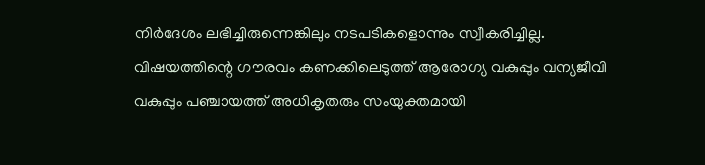നിർദേശം ലഭിച്ചിരുന്നെങ്കിലും നടപടികളൊന്നും സ്വീകരിച്ചില്ല.
വിഷയത്തിന്റെ ഗൗരവം കണക്കിലെടുത്ത് ആരോഗ്യ വകുപ്പും വന്യജീവി വകുപ്പും പഞ്ചായത്ത് അധികൃതരും സംയുക്തമായി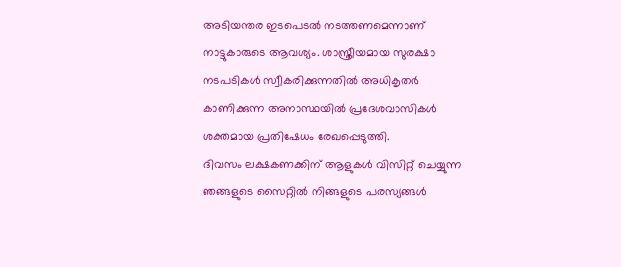അടിയന്തര ഇടപെടൽ നടത്തണമെന്നാണ് നാട്ടുകാരുടെ ആവശ്യം. ശാസ്ത്രീയമായ സുരക്ഷാ നടപടികൾ സ്വീകരിക്കുന്നതിൽ അധികൃതർ കാണിക്കുന്ന അനാസ്ഥയിൽ പ്രദേശവാസികൾ ശക്തമായ പ്രതിഷേധം രേഖപ്പെടുത്തി.
ദിവസം ലക്ഷകണക്കിന് ആളുകൾ വിസിറ്റ് ചെയ്യുന്ന ഞങ്ങളുടെ സൈറ്റിൽ നിങ്ങളുടെ പരസ്യങ്ങൾ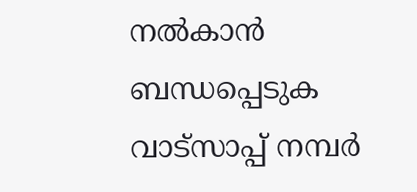നൽകാൻ ബന്ധപ്പെടുക വാട്സാപ്പ് നമ്പർ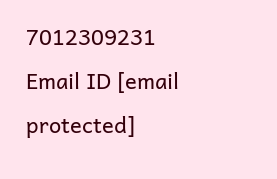7012309231 Email ID [email protected]